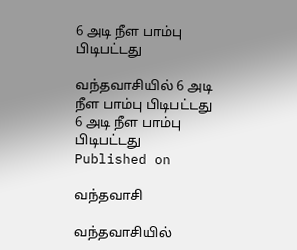6 அடி நீள பாம்பு பிடிபட்டது

வந்தவாசியில் 6 அடி நீள பாம்பு பிடிபட்டது
6 அடி நீள பாம்பு பிடிபட்டது
Published on

வந்தவாசி

வந்தவாசியில்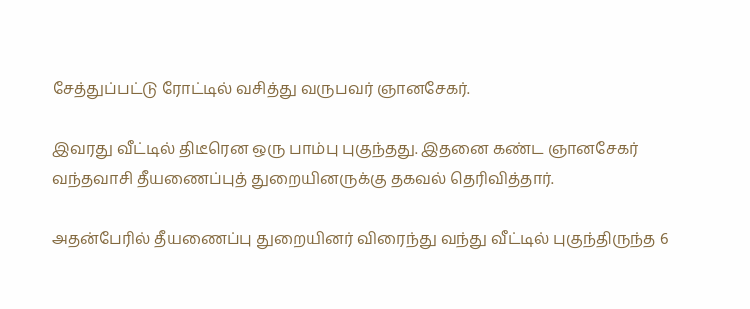சேத்துப்பட்டு ரோட்டில் வசித்து வருபவர் ஞானசேகர்.

இவரது வீட்டில் திடீரென ஒரு பாம்பு புகுந்தது. இதனை கண்ட ஞானசேகர் வந்தவாசி தீயணைப்புத் துறையினருக்கு தகவல் தெரிவித்தார்.

அதன்பேரில் தீயணைப்பு துறையினர் விரைந்து வந்து வீட்டில் புகுந்திருந்த 6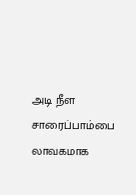அடி நீள சாரைப்பாம்பை லாவகமாக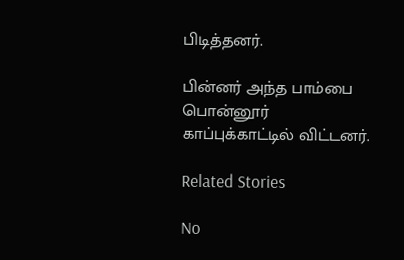பிடித்தனர்.

பின்னர் அந்த பாம்பை பொன்னூர் காப்புக்காட்டில் விட்டனர்.

Related Stories

No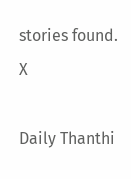stories found.
X

Daily Thanthi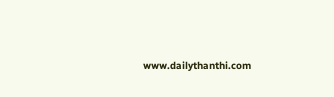www.dailythanthi.com